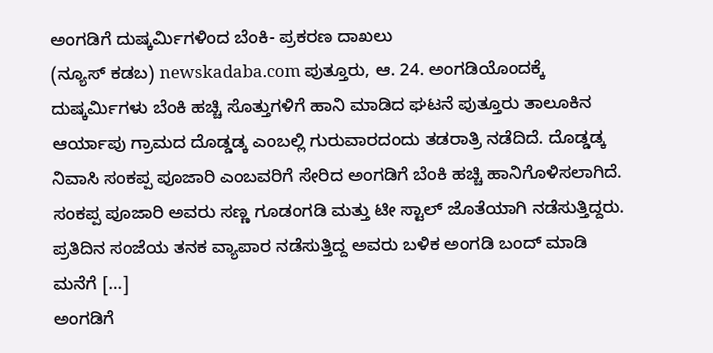ಅಂಗಡಿಗೆ ದುಷ್ಕರ್ಮಿಗಳಿಂದ ಬೆಂಕಿ- ಪ್ರಕರಣ ದಾಖಲು
(ನ್ಯೂಸ್ ಕಡಬ) newskadaba.com ಪುತ್ತೂರು, ಆ. 24. ಅಂಗಡಿಯೊಂದಕ್ಕೆ ದುಷ್ಕರ್ಮಿಗಳು ಬೆಂಕಿ ಹಚ್ಚಿ ಸೊತ್ತುಗಳಿಗೆ ಹಾನಿ ಮಾಡಿದ ಘಟನೆ ಪುತ್ತೂರು ತಾಲೂಕಿನ ಆರ್ಯಾಪು ಗ್ರಾಮದ ದೊಡ್ಡಡ್ಕ ಎಂಬಲ್ಲಿ ಗುರುವಾರದಂದು ತಡರಾತ್ರಿ ನಡೆದಿದೆ. ದೊಡ್ಡಡ್ಕ ನಿವಾಸಿ ಸಂಕಪ್ಪ ಪೂಜಾರಿ ಎಂಬವರಿಗೆ ಸೇರಿದ ಅಂಗಡಿಗೆ ಬೆಂಕಿ ಹಚ್ಚಿ ಹಾನಿಗೊಳಿಸಲಾಗಿದೆ. ಸಂಕಪ್ಪ ಪೂಜಾರಿ ಅವರು ಸಣ್ಣ ಗೂಡಂಗಡಿ ಮತ್ತು ಟೀ ಸ್ಟಾಲ್ ಜೊತೆಯಾಗಿ ನಡೆಸುತ್ತಿದ್ದರು. ಪ್ರತಿದಿನ ಸಂಜೆಯ ತನಕ ವ್ಯಾಪಾರ ನಡೆಸುತ್ತಿದ್ದ ಅವರು ಬಳಿಕ ಅಂಗಡಿ ಬಂದ್ ಮಾಡಿ ಮನೆಗೆ […]
ಅಂಗಡಿಗೆ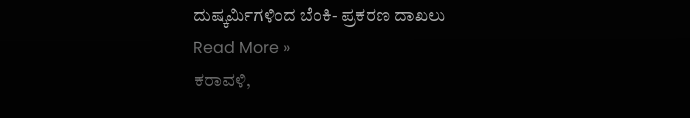ದುಷ್ಕರ್ಮಿಗಳಿಂದ ಬೆಂಕಿ- ಪ್ರಕರಣ ದಾಖಲು Read More »
ಕರಾವಳಿ,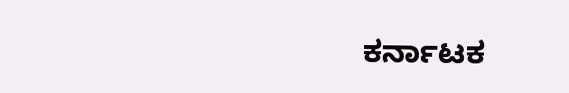ಕರ್ನಾಟಕ